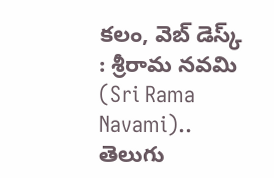కలం, వెబ్ డెస్క్ : శ్రీరామ నవమి (Sri Rama Navami).. తెలుగు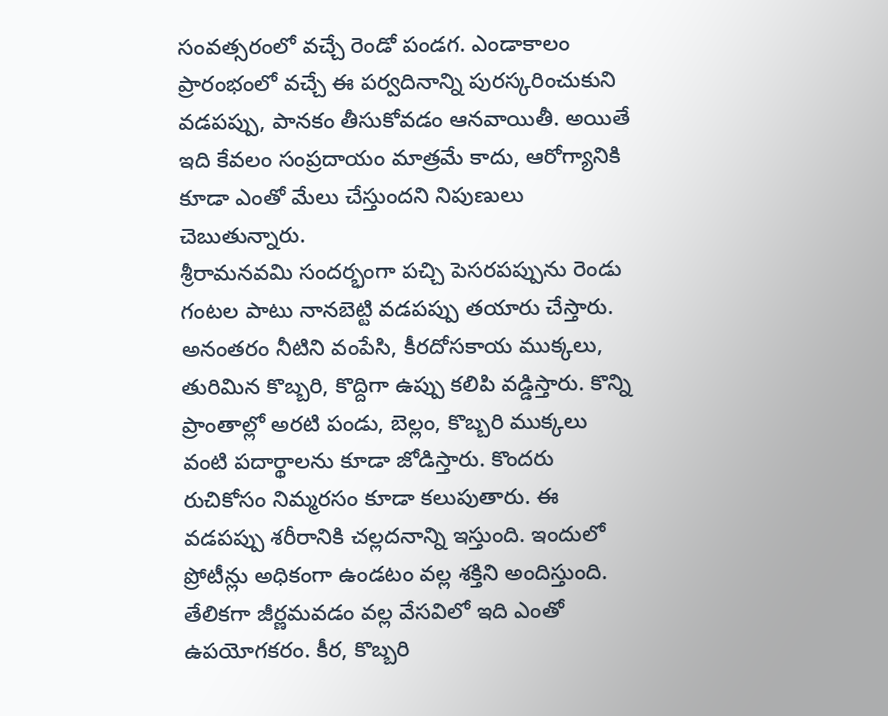సంవత్సరంలో వచ్చే రెండో పండగ. ఎండాకాలం ప్రారంభంలో వచ్చే ఈ పర్వదినాన్ని పురస్కరించుకుని వడపప్పు, పానకం తీసుకోవడం ఆనవాయితీ. అయితే ఇది కేవలం సంప్రదాయం మాత్రమే కాదు, ఆరోగ్యానికి కూడా ఎంతో మేలు చేస్తుందని నిపుణులు చెబుతున్నారు.
శ్రీరామనవమి సందర్భంగా పచ్చి పెసరపప్పును రెండు గంటల పాటు నానబెట్టి వడపప్పు తయారు చేస్తారు. అనంతరం నీటిని వంపేసి, కీరదోసకాయ ముక్కలు, తురిమిన కొబ్బరి, కొద్దిగా ఉప్పు కలిపి వడ్డిస్తారు. కొన్ని ప్రాంతాల్లో అరటి పండు, బెల్లం, కొబ్బరి ముక్కలు వంటి పదార్థాలను కూడా జోడిస్తారు. కొందరు రుచికోసం నిమ్మరసం కూడా కలుపుతారు. ఈ వడపప్పు శరీరానికి చల్లదనాన్ని ఇస్తుంది. ఇందులో ప్రోటీన్లు అధికంగా ఉండటం వల్ల శక్తిని అందిస్తుంది. తేలికగా జీర్ణమవడం వల్ల వేసవిలో ఇది ఎంతో ఉపయోగకరం. కీర, కొబ్బరి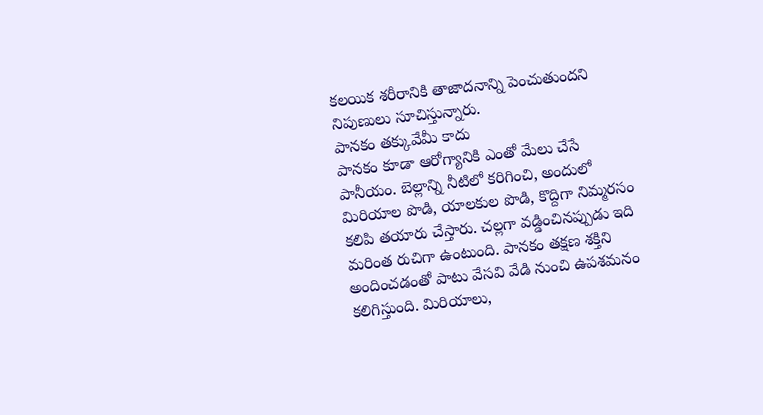కలయిక శరీరానికి తాజాదనాన్ని పెంచుతుందని నిపుణులు సూచిస్తున్నారు.
పానకం తక్కువేమీ కాదు
పానకం కూడా ఆరోగ్యానికి ఎంతో మేలు చేసే పానీయం. బెల్లాన్ని నీటిలో కరిగించి, అందులో మిరియాల పొడి, యాలకుల పొడి, కొద్దిగా నిమ్మరసం కలిపి తయారు చేస్తారు. చల్లగా వడ్డించినప్పుడు ఇది మరింత రుచిగా ఉంటుంది. పానకం తక్షణ శక్తిని అందించడంతో పాటు వేసవి వేడి నుంచి ఉపశమనం కలిగిస్తుంది. మిరియాలు,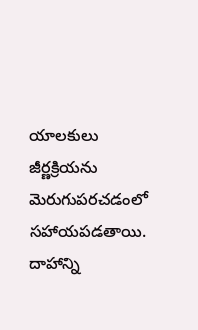యాలకులు జీర్ణక్రియను మెరుగుపరచడంలో సహాయపడతాయి. దాహాన్ని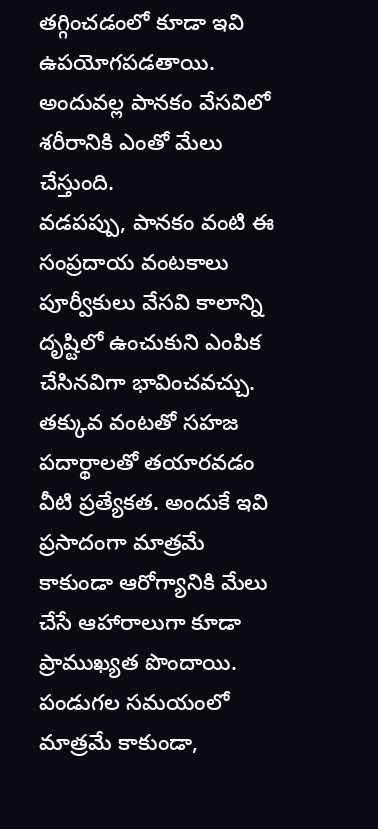తగ్గించడంలో కూడా ఇవి ఉపయోగపడతాయి. అందువల్ల పానకం వేసవిలో శరీరానికి ఎంతో మేలు చేస్తుంది.
వడపప్పు, పానకం వంటి ఈ సంప్రదాయ వంటకాలు పూర్వీకులు వేసవి కాలాన్ని దృష్టిలో ఉంచుకుని ఎంపిక చేసినవిగా భావించవచ్చు. తక్కువ వంటతో సహజ పదార్థాలతో తయారవడం వీటి ప్రత్యేకత. అందుకే ఇవి ప్రసాదంగా మాత్రమే కాకుండా ఆరోగ్యానికి మేలు చేసే ఆహారాలుగా కూడా ప్రాముఖ్యత పొందాయి. పండుగల సమయంలో మాత్రమే కాకుండా,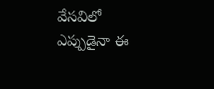వేసవిలో ఎప్పుడైనా ఈ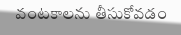వంటకాలను తీసుకోవడం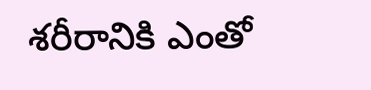శరీరానికి ఎంతో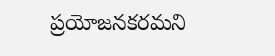ప్రయోజనకరమని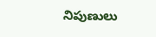నిపుణులు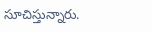సూచిస్తున్నారు.